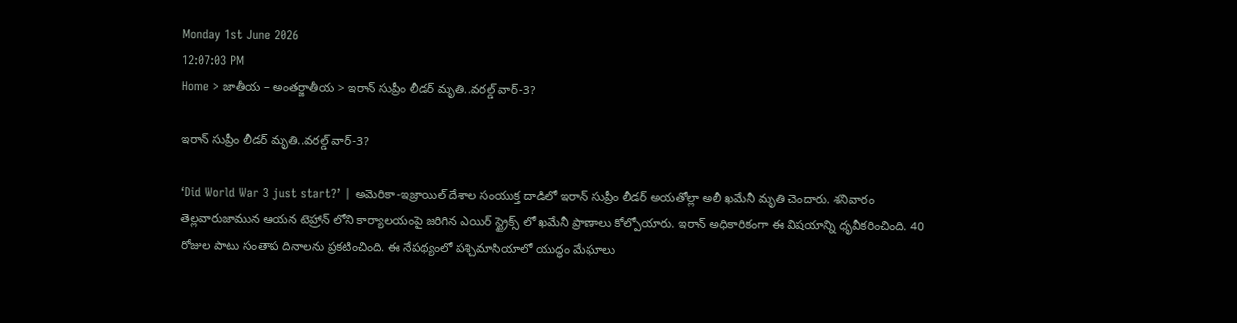Monday 1st June 2026
12:07:03 PM
Home > జాతీయ – అంతర్జాతీయ > ఇరాన్ సుప్రీం లీడర్ మృతి..వరల్డ్ వార్-3?

ఇరాన్ సుప్రీం లీడర్ మృతి..వరల్డ్ వార్-3?

‘Did World War 3 just start?’ | అమెరికా-ఇజ్రాయిల్ దేశాల సంయుక్త దాడిలో ఇరాన్ సుప్రీం లీడర్ అయతోల్లా అలీ ఖమేనీ మృతి చెందారు. శనివారం తెల్లవారుజామున ఆయన టెహ్రాన్ లోని కార్యాలయంపై జరిగిన ఎయిర్ స్ట్రైక్స్ లో ఖమేనీ ప్రాణాలు కోల్పోయారు. ఇరాన్ అధికారికంగా ఈ విషయాన్ని ధృవీకరించింది. 40 రోజుల పాటు సంతాప దినాలను ప్రకటించింది. ఈ నేపథ్యంలో పశ్చిమాసియాలో యుద్ధం మేఘాలు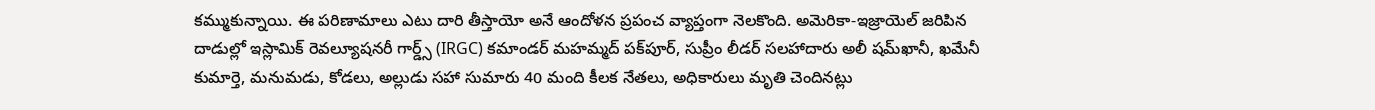కమ్ముకున్నాయి. ఈ పరిణామాలు ఎటు దారి తీస్తాయో అనే ఆందోళన ప్రపంచ వ్యాప్తంగా నెలకొంది. అమెరికా-ఇజ్రాయెల్ జరిపిన దాడుల్లో ఇస్లామిక్ రెవల్యూషనరీ గార్డ్స్ (IRGC) కమాండర్ మహమ్మద్ పక్‌పూర్, సుప్రీం లీడర్ సలహాదారు అలీ షమ్‌ఖానీ, ఖమేనీ కుమార్తె, మనుమడు, కోడలు, అల్లుడు సహా సుమారు 40 మంది కీలక నేతలు, అధికారులు మృతి చెందినట్లు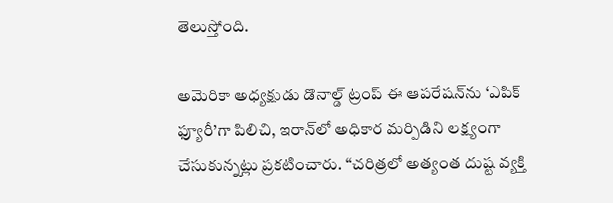తెలుస్తోంది.

అమెరికా అధ్యక్షుడు డొనాల్డ్ ట్రంప్ ఈ ఆపరేషన్‌ను ‘ఎపిక్ ఫ్యూరీ’గా పిలిచి, ఇరాన్‌లో అధికార మర్పిడిని లక్ష్యంగా చేసుకున్నట్లు ప్రకటించారు. “చరిత్రలో అత్యంత దుష్ట వ్యక్తి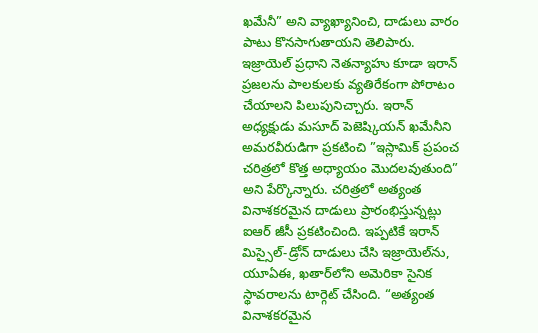ఖమేనీ” అని వ్యాఖ్యానించి, దాడులు వారం పాటు కొనసాగుతాయని తెలిపారు. ఇజ్రాయెల్ ప్రధాని నెతన్యాహు కూడా ఇరాన్ ప్రజలను పాలకులకు వ్యతిరేకంగా పోరాటం చేయాలని పిలుపునిచ్చారు. ఇరాన్ అధ్యక్షుడు మసూద్ పెజెష్కియన్ ఖమేనీని అమరవీరుడిగా ప్రకటించి ”ఇస్లామిక్ ప్రపంచ చరిత్రలో కొత్త అధ్యాయం మొదలవుతుంది” అని పేర్కొన్నారు. చరిత్రలో అత్యంత వినాశకరమైన దాడులు ప్రారంభిస్తున్నట్లు ఐఆర్ జీసీ ప్రకటించింది. ఇప్పటికే ఇరాన్ మిస్సైల్-డ్రోన్ దాడులు చేసి ఇజ్రాయెల్‌ను, యూఏఈ, ఖతార్‌లోని అమెరికా సైనిక స్థావరాలను టార్గెట్ చేసింది. “అత్యంత వినాశకరమైన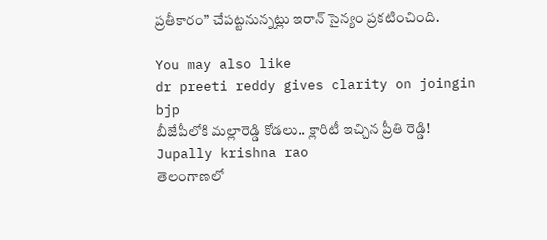ప్రతీకారం” చేపట్టనున్నట్లు ఇరాన్ సైన్యం ప్రకటించింది.

You may also like
dr preeti reddy gives clarity on joingin bjp
బీజేపీలోకి మల్లారెడ్డి కోడలు.. క్లారిటీ ఇచ్చిన ప్రీతి రెడ్డి!
Jupally krishna rao
తెలంగాణలో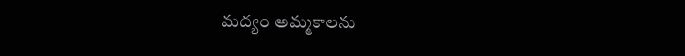మ‌ద్యం అమ్మ‌కాల‌ను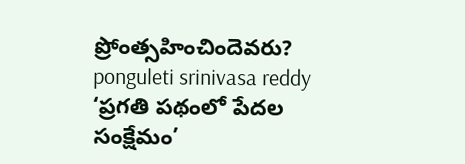ప్రోంత్స‌హించిందెవ‌రు?
ponguleti srinivasa reddy
‘ప్రగతి పథంలో పేదల సంక్షేమం’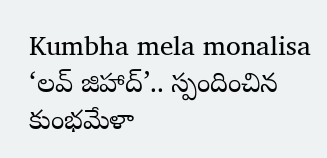Kumbha mela monalisa
‘లవ్ జిహాద్’.. స్పందించిన కుంభమేళా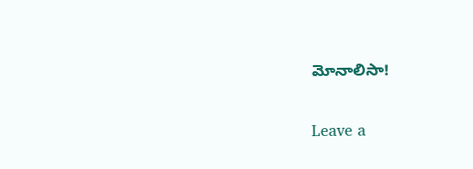మోనాలిసా!

Leave a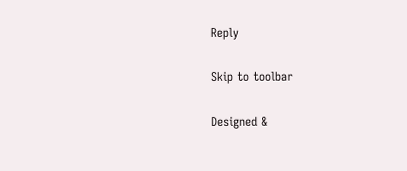Reply

Skip to toolbar

Designed &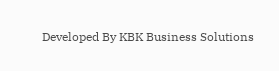Developed By KBK Business Solutions